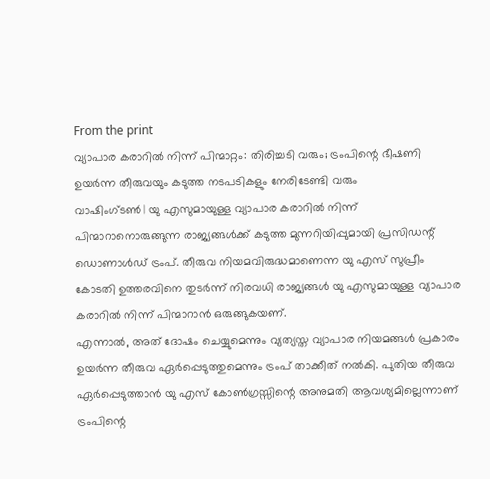From the print
വ്യാപാര കരാറിൽ നിന്ന് പിന്മാറ്റം: തിരിച്ചടി വരും; ട്രംപിന്റെ ഭീഷണി
ഉയർന്ന തീരുവയും കടുത്ത നടപടികളും നേരിടേണ്ടി വരും
വാഷിംഗ്ടൺ | യു എസുമായുള്ള വ്യാപാര കരാറിൽ നിന്ന് പിന്മാറാനൊരുങ്ങുന്ന രാജ്യങ്ങൾക്ക് കടുത്ത മുന്നറിയിപ്പുമായി പ്രസിഡന്റ് ഡൊണാൾഡ് ട്രംപ്. തീരുവ നിയമവിരുദ്ധമാണെന്ന യു എസ് സുപ്രീം കോടതി ഉത്തരവിനെ തുടർന്ന് നിരവധി രാജ്യങ്ങൾ യു എസുമായുള്ള വ്യാപാര കരാറിൽ നിന്ന് പിന്മാറാൻ ഒരുങ്ങുകയണ്.
എന്നാൽ, അത് ദോഷം ചെയ്യുമെന്നും വ്യത്യസ്ത വ്യാപാര നിയമങ്ങൾ പ്രകാരം ഉയർന്ന തീരുവ ഏർപ്പെടുത്തുമെന്നും ട്രംപ് താക്കീത് നൽകി. പുതിയ തീരുവ ഏർപ്പെടുത്താൻ യു എസ് കോൺഗ്രസ്സിന്റെ അനുമതി ആവശ്യമില്ലെന്നാണ് ട്രംപിന്റെ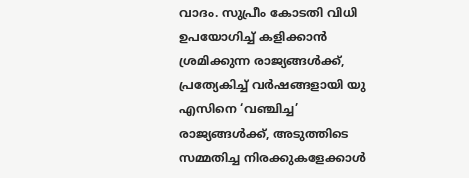വാദം. സുപ്രീം കോടതി വിധി ഉപയോഗിച്ച് കളിക്കാൻ ശ്രമിക്കുന്ന രാജ്യങ്ങൾക്ക്, പ്രത്യേകിച്ച് വർഷങ്ങളായി യു എസിനെ ‘വഞ്ചിച്ച’ രാജ്യങ്ങൾക്ക്, അടുത്തിടെ സമ്മതിച്ച നിരക്കുകളേക്കാൾ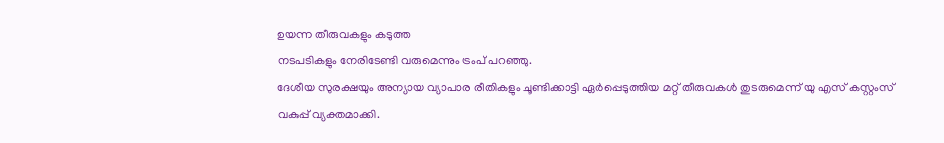ഉയന്ന തീരുവകളും കടുത്ത
നടപടികളും നേരിടേണ്ടി വരുമെന്നും ട്രംപ് പറഞ്ഞു.
ദേശീയ സുരക്ഷയും അന്യായ വ്യാപാര രീതികളും ചൂണ്ടിക്കാട്ടി ഏർപ്പെടുത്തിയ മറ്റ് തീരുവകൾ തുടരുമെന്ന് യു എസ് കസ്റ്റംസ് വകുപ്പ് വ്യക്തമാക്കി.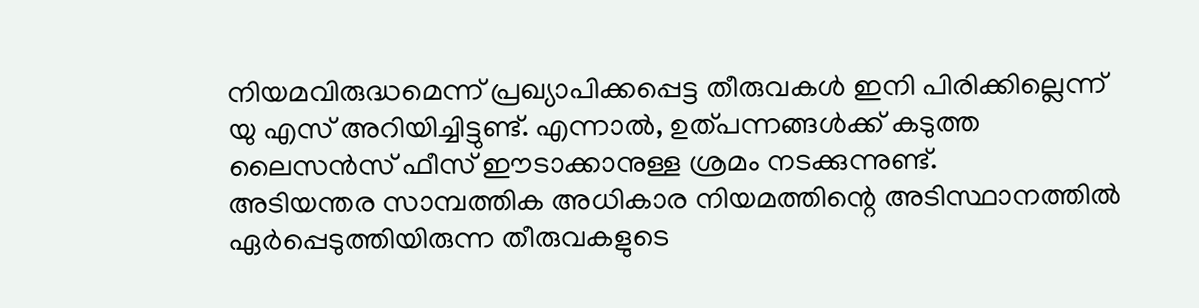നിയമവിരുദ്ധമെന്ന് പ്രഖ്യാപിക്കപ്പെട്ട തീരുവകൾ ഇനി പിരിക്കില്ലെന്ന് യു എസ് അറിയിച്ചിട്ടുണ്ട്. എന്നാൽ, ഉത്പന്നങ്ങൾക്ക് കടുത്ത ലൈസൻസ് ഫീസ് ഈടാക്കാനുള്ള ശ്രമം നടക്കുന്നുണ്ട്.
അടിയന്തര സാമ്പത്തിക അധികാര നിയമത്തിന്റെ അടിസ്ഥാനത്തിൽ ഏർപ്പെടുത്തിയിരുന്ന തീരുവകളുടെ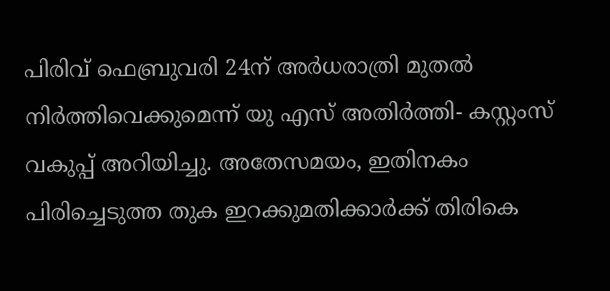പിരിവ് ഫെബ്രുവരി 24ന് അർധരാത്രി മുതൽ നിർത്തിവെക്കുമെന്ന് യു എസ് അതിർത്തി- കസ്റ്റംസ് വകുപ്പ് അറിയിച്ചു. അതേസമയം, ഇതിനകം പിരിച്ചെടുത്ത തുക ഇറക്കുമതിക്കാർക്ക് തിരികെ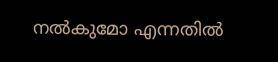നൽകുമോ എന്നതിൽ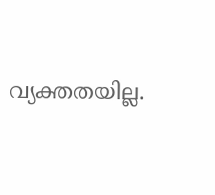വ്യക്തതയില്ല.